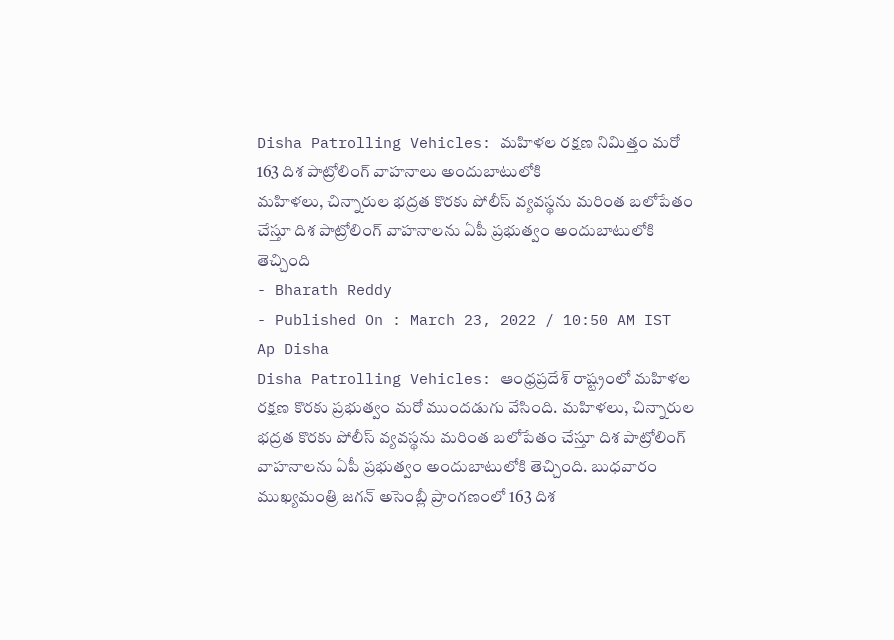Disha Patrolling Vehicles: మహిళల రక్షణ నిమిత్తం మరో 163 దిశ పాట్రోలింగ్ వాహనాలు అందుబాటులోకి
మహిళలు, చిన్నారుల భద్రత కొరకు పోలీస్ వ్యవస్థను మరింత బలోపేతం చేస్తూ దిశ పాట్రోలింగ్ వాహనాలను ఏపీ ప్రభుత్వం అందుబాటులోకి తెచ్చింది
- Bharath Reddy
- Published On : March 23, 2022 / 10:50 AM IST
Ap Disha
Disha Patrolling Vehicles: ఆంధ్రప్రదేశ్ రాష్ట్రంలో మహిళల రక్షణ కొరకు ప్రభుత్వం మరో ముందడుగు వేసింది. మహిళలు, చిన్నారుల భద్రత కొరకు పోలీస్ వ్యవస్థను మరింత బలోపేతం చేస్తూ దిశ పాట్రోలింగ్ వాహనాలను ఏపీ ప్రభుత్వం అందుబాటులోకి తెచ్చింది. బుధవారం ముఖ్యమంత్రి జగన్ అసెంబ్లీ ప్రాంగణంలో 163 దిశ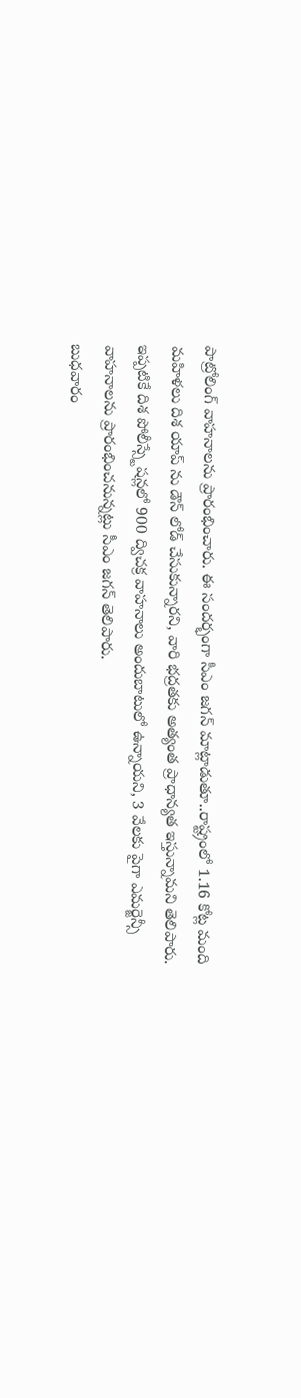పాట్రోలింగ్ వాహనాలను ప్రారంభించారు. ఈ సందర్భంగా సీఎం జగన్ మాట్లాడుతూ..రాష్ట్రంలో 1.16 కోట్ల మంది మహిళలు దిశ యాప్ ను డౌన్ లోడ్ చేసుకున్నారని, వారి భద్రతకు అత్యంత ప్రాధాన్యత ఇస్తున్నామని తెలిపారు. ఇప్పటికే దిశ పోలీస్స్టేషన్లలో 900 ద్విచక్ర వాహనాలు అందుబాటులో ఉన్నాయని, 3 వేలకు పైగా ఎమర్జెన్సీ వాహనాలను ప్రారంభించనున్నట్లు సీఎం జగన్ తెలిపారు.
బుధవారం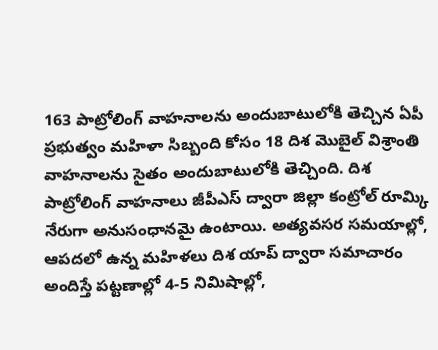163 పాట్రోలింగ్ వాహనాలను అందుబాటులోకి తెచ్చిన ఏపీ ప్రభుత్వం మహిళా సిబ్బంది కోసం 18 దిశ మొబైల్ విశ్రాంతి వాహనాలను సైతం అందుబాటులోకి తెచ్చింది. దిశ పాట్రోలింగ్ వాహనాలు జీపీఎస్ ద్వారా జిల్లా కంట్రోల్ రూమ్కి నేరుగా అనుసంధానమై ఉంటాయి. అత్యవసర సమయాల్లో, ఆపదలో ఉన్న మహిళలు దిశ యాప్ ద్వారా సమాచారం అందిస్తే పట్టణాల్లో 4-5 నిమిషాల్లో,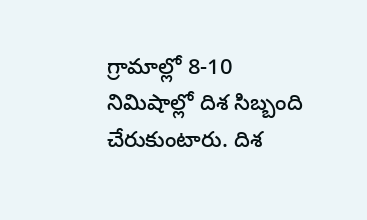గ్రామాల్లో 8-10 నిమిషాల్లో దిశ సిబ్బంది చేరుకుంటారు. దిశ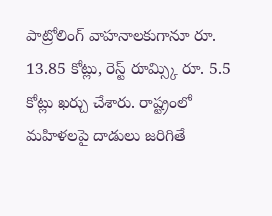పాట్రోలింగ్ వాహనాలకుగానూ రూ. 13.85 కోట్లు, రెస్ట్ రూమ్స్కి రూ. 5.5 కోట్లు ఖర్చు చేశారు. రాష్ట్రంలో మహిళలపై దాడులు జరిగితే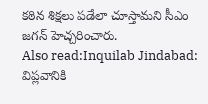కఠిన శిక్షలు పడేలా చూస్తామని సీఎం జగన్ హెచ్చరించారు.
Also read:Inquilab Jindabad: విప్లవానికి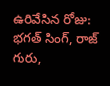ఉరివేసిన రోజు: భగత్ సింగ్, రాజ్ గురు,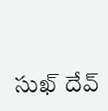సుఖ్ దేవ్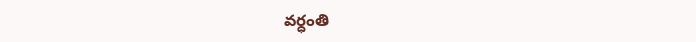వర్ధంతి